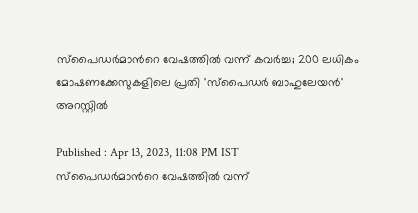സ്പൈഡര്‍മാന്‍റെ വേഷത്തിൽ വന്ന് കവര്‍ച്ച; 200 ലധികം മോഷണക്കേസുകളിലെ പ്രതി 'സ്‍പൈഡര്‍ ബാഹുലേയൻ' അറസ്റ്റിൽ

Published : Apr 13, 2023, 11:08 PM IST
സ്പൈഡര്‍മാന്‍റെ വേഷത്തിൽ വന്ന്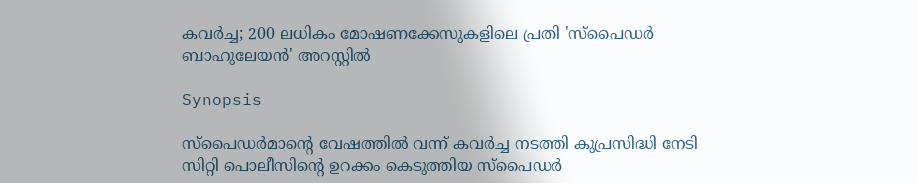കവര്‍ച്ച; 200 ലധികം മോഷണക്കേസുകളിലെ പ്രതി 'സ്‍പൈഡര്‍ ബാഹുലേയൻ' അറസ്റ്റിൽ

Synopsis

സ്പൈഡര്‍മാന്‍റെ വേഷത്തിൽ വന്ന് കവര്‍ച്ച നടത്തി കുപ്രസിദ്ധി നേടി സിറ്റി പൊലീസിന്‍റെ ഉറക്കം കെടുത്തിയ സ്പൈഡര്‍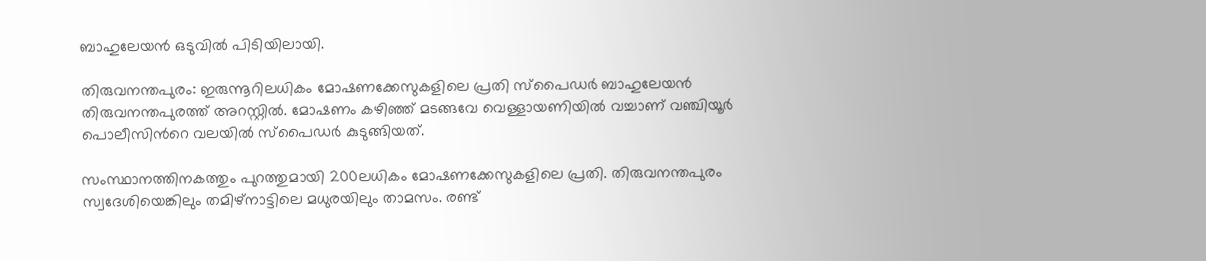ബാഹുലേയൻ ഒടുവിൽ പിടിയിലായി.

തിരുവനന്തപുരം: ഇരുന്നൂറിലധികം മോഷണക്കേസുകളിലെ പ്രതി സ്‍പൈഡര്‍ ബാഹുലേയൻ തിരുവനന്തപുരത്ത് അറസ്റ്റിൽ. മോഷണം കഴിഞ്ഞ് മടങ്ങവേ വെള്ളായണിയിൽ വച്ചാണ് വഞ്ചിയൂര്‍ പൊലീസിന്‍റെ വലയിൽ സ്പൈ‍ഡര്‍ കുടുങ്ങിയത്.

സംസ്ഥാനത്തിനകത്തും പുറത്തുമായി 200ലധികം മോഷണക്കേസുകളിലെ പ്രതി. തിരുവനന്തപുരം സ്വദേശിയെങ്കിലും തമിഴ്‍നാട്ടിലെ മധുരയിലും താമസം. രണ്ട്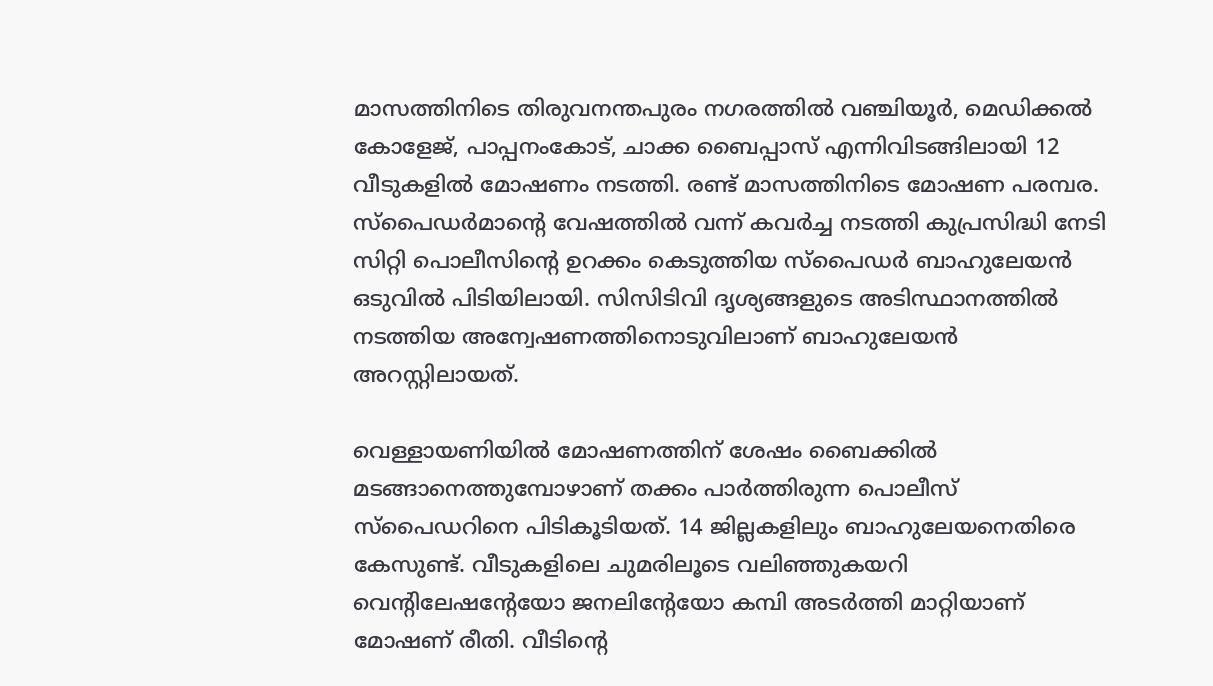മാസത്തിനിടെ തിരുവനന്തപുരം നഗരത്തിൽ വഞ്ചിയൂര്‍, മെഡിക്കൽ കോളേജ്, പാപ്പനംകോട്, ചാക്ക ബൈപ്പാസ് എന്നിവിടങ്ങിലായി 12 വീടുകളിൽ മോഷണം നടത്തി. രണ്ട് മാസത്തിനിടെ മോഷണ പരമ്പര. സ്പൈഡര്‍മാന്‍റെ വേഷത്തിൽ വന്ന് കവര്‍ച്ച നടത്തി കുപ്രസിദ്ധി നേടി സിറ്റി പൊലീസിന്‍റെ ഉറക്കം കെടുത്തിയ സ്പൈഡര്‍ ബാഹുലേയൻ ഒടുവിൽ പിടിയിലായി. സിസിടിവി ദൃശ്യങ്ങളുടെ അടിസ്ഥാനത്തിൽ നടത്തിയ അന്വേഷണത്തിനൊടുവിലാണ് ബാഹുലേയൻ അറസ്റ്റിലായത്.

വെള്ളായണിയിൽ മോഷണത്തിന് ശേഷം ബൈക്കിൽ മടങ്ങാനെത്തുമ്പോഴാണ് തക്കം പാര്‍ത്തിരുന്ന പൊലീസ് സ്‍പൈഡറിനെ പിടികൂടിയത്. 14 ജില്ലകളിലും ബാഹുലേയനെതിരെ കേസുണ്ട്. വീടുകളിലെ ചുമരിലൂടെ വലിഞ്ഞുകയറി വെന്‍റിലേഷന്‍റേയോ ജനലിന്‍റേയോ കമ്പി അടര്‍ത്തി മാറ്റിയാണ് മോഷണ് രീതി. വീടിന്‍റെ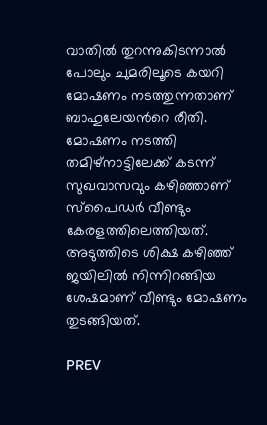വാതിൽ തുറന്നുകിടന്നാൽ പോലും ചുമരിലൂടെ കയറി മോഷണം നടത്തുന്നതാണ് ബാഹുലേയന്‍റെ രീതി. മോഷണം നടത്തി തമിഴ്‍നാട്ടിലേക്ക് കടന്ന് സുഖവാസവും കഴിഞ്ഞാണ് സ്‍പൈഡര്‍ വീണ്ടും കേരളത്തിലെത്തിയത്. അടുത്തിടെ ശിക്ഷ കഴിഞ്ഞ് ജയിലിൽ നിന്നിറങ്ങിയ ശേഷമാണ് വീണ്ടും മോഷണം തുടങ്ങിയത്.

PREV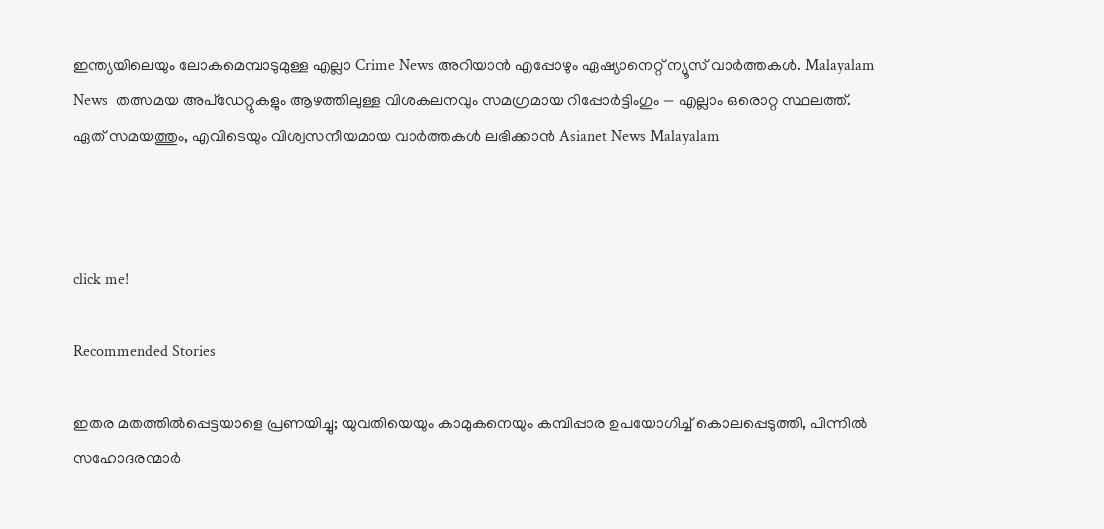ഇന്ത്യയിലെയും ലോകമെമ്പാടുമുള്ള എല്ലാ Crime News അറിയാൻ എപ്പോഴും ഏഷ്യാനെറ്റ് ന്യൂസ് വാർത്തകൾ. Malayalam News  തത്സമയ അപ്‌ഡേറ്റുകളും ആഴത്തിലുള്ള വിശകലനവും സമഗ്രമായ റിപ്പോർട്ടിംഗും — എല്ലാം ഒരൊറ്റ സ്ഥലത്ത്. ഏത് സമയത്തും, എവിടെയും വിശ്വസനീയമായ വാർത്തകൾ ലഭിക്കാൻ Asianet News Malayalam



click me!

Recommended Stories

ഇതര മതത്തില്‍പ്പെട്ടയാളെ പ്രണയിച്ചു; യുവതിയെയും കാമുകനെയും കമ്പിപ്പാര ഉപയോഗിച്ച് കൊലപ്പെടുത്തി, പിന്നില്‍ സഹോദരന്മാര്‍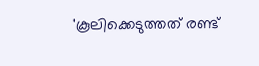'കൂലിക്കെടുത്തത് രണ്ട്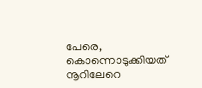പേരെ, കൊന്നൊടുക്കിയത് നൂറിലേറെ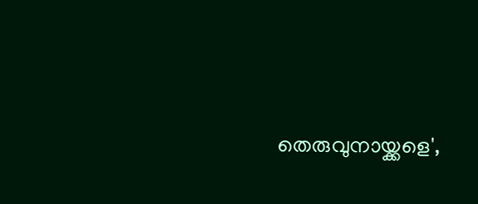തെരുവുനായ്ക്കളെ',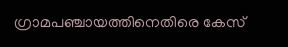ഗ്രാമപഞ്ചായത്തിനെതിരെ കേസ്